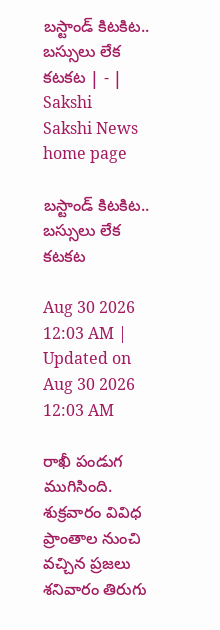బస్టాండ్‌ కిటకిట.. బస్సులు లేక కటకట | - | Sakshi
Sakshi News home page

బస్టాండ్‌ కిటకిట.. బస్సులు లేక కటకట

Aug 30 2026 12:03 AM | Updated on Aug 30 2026 12:03 AM

రాఖీ పండుగ ముగిసింది. శుక్రవారం వివిధ ప్రాంతాల నుంచి వచ్చిన ప్రజలు శనివారం తిరుగు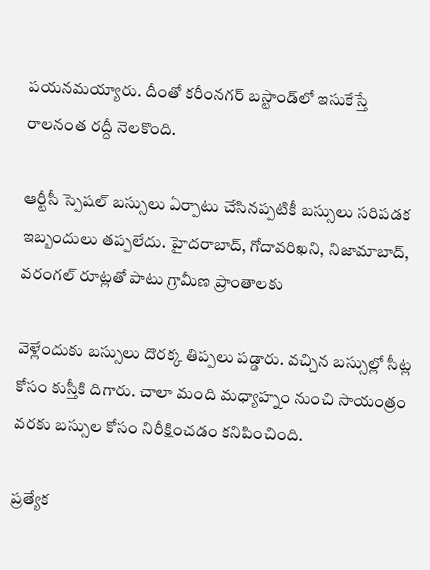పయనమయ్యారు. దీంతో కరీంనగర్‌ బస్టాండ్‌లో ఇసుకేస్తే రాలనంత రద్దీ నెలకొంది.

ఆర్టీసీ స్పెషల్‌ బస్సులు ఏర్పాటు చేసినప్పటికీ బస్సులు సరిపడక ఇబ్బందులు తప్పలేదు. హైదరాబాద్‌, గోదావరిఖని, నిజామాబాద్‌, వరంగల్‌ రూట్లతో పాటు గ్రామీణ ప్రాంతాలకు

వెళ్లేందుకు బస్సులు దొరక్క తిప్పలు పడ్డారు. వచ్చిన బస్సుల్లో సీట్ల కోసం కుస్తీకి దిగారు. చాలా మంది మధ్యాహ్నం నుంచి సాయంత్రం వరకు బస్సుల కోసం నిరీక్షించడం కనిపించింది.

ప్రత్యేక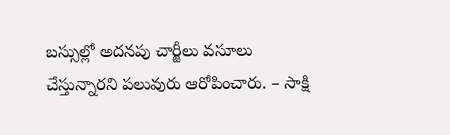బస్సుల్లో అదనపు చార్జీలు వసూలు చేస్తున్నారని పలువురు ఆరోపించారు. – సాక్షి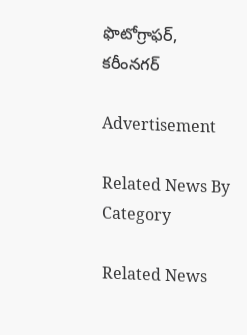ఫొటోగ్రాఫర్‌, కరీంనగర్‌

Advertisement

Related News By Category

Related News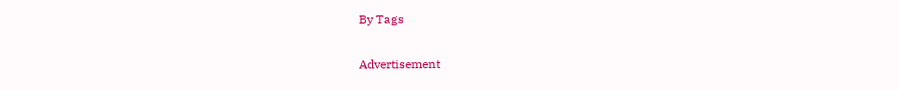By Tags

Advertisement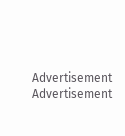Advertisement
Advertisement